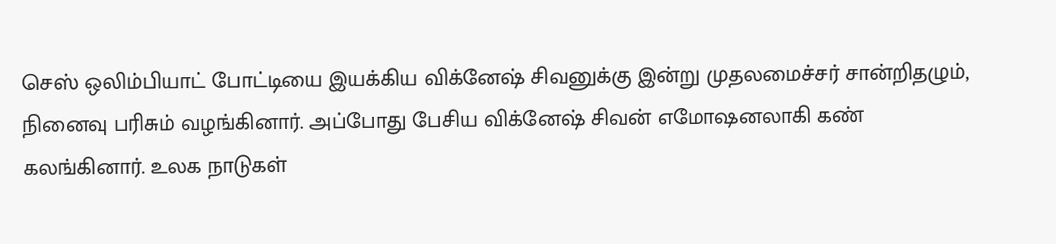செஸ் ஒலிம்பியாட் போட்டியை இயக்கிய விக்னேஷ் சிவனுக்கு இன்று முதலமைச்சர் சான்றிதழும், நினைவு பரிசும் வழங்கினார். அப்போது பேசிய விக்னேஷ் சிவன் எமோஷனலாகி கண் கலங்கினார். உலக நாடுகள்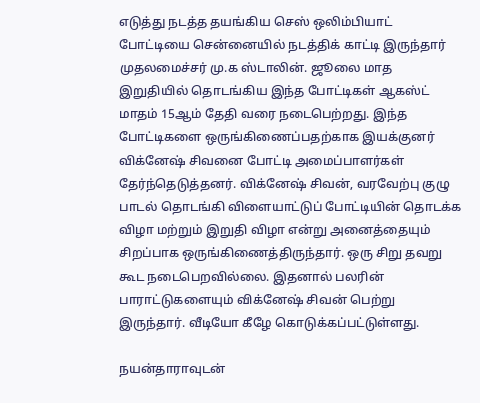எடுத்து நடத்த தயங்கிய செஸ் ஒலிம்பியாட் போட்டியை சென்னையில் நடத்திக் காட்டி இருந்தார் முதலமைச்சர் மு.க ஸ்டாலின். ஜூலை மாத இறுதியில் தொடங்கிய இந்த போட்டிகள் ஆகஸ்ட் மாதம் 15ஆம் தேதி வரை நடைபெற்றது. இந்த போட்டிகளை ஒருங்கிணைப்பதற்காக இயக்குனர் விக்னேஷ் சிவனை போட்டி அமைப்பாளர்கள் தேர்ந்தெடுத்தனர். விக்னேஷ் சிவன், வரவேற்பு குழு பாடல் தொடங்கி விளையாட்டுப் போட்டியின் தொடக்க விழா மற்றும் இறுதி விழா என்று அனைத்தையும் சிறப்பாக ஒருங்கிணைத்திருந்தார். ஒரு சிறு தவறு கூட நடைபெறவில்லை. இதனால் பலரின் பாராட்டுகளையும் விக்னேஷ் சிவன் பெற்று இருந்தார். வீடியோ கீழே கொடுக்கப்பட்டுள்ளது.

நயன்தாராவுடன்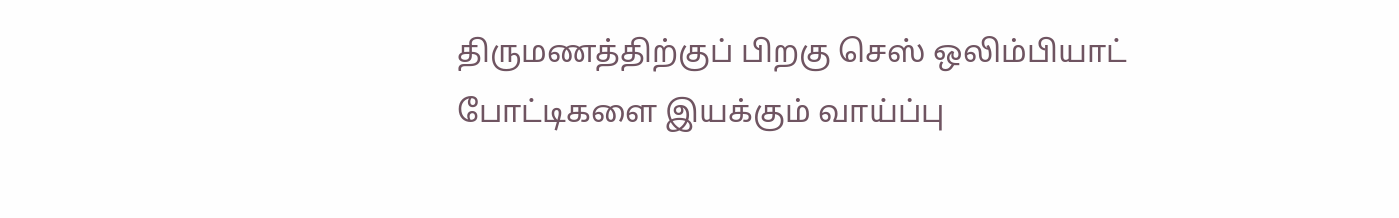திருமணத்திற்குப் பிறகு செஸ் ஒலிம்பியாட் போட்டிகளை இயக்கும் வாய்ப்பு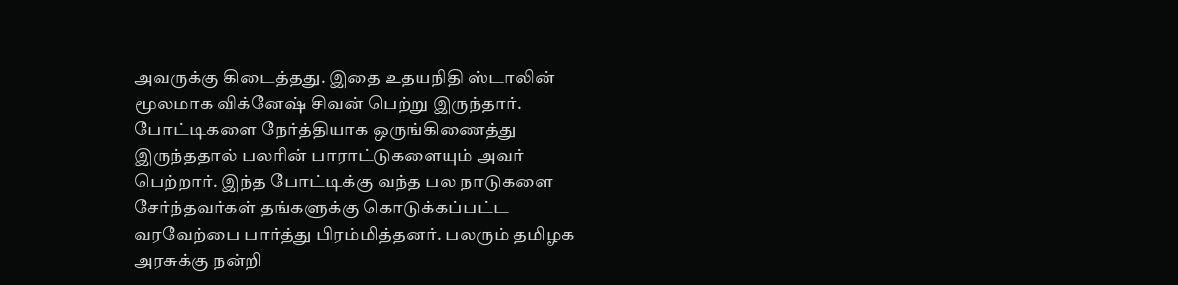அவருக்கு கிடைத்தது. இதை உதயநிதி ஸ்டாலின் மூலமாக விக்னேஷ் சிவன் பெற்று இருந்தார். போட்டிகளை நேர்த்தியாக ஒருங்கிணைத்து இருந்ததால் பலரின் பாராட்டுகளையும் அவர் பெற்றார். இந்த போட்டிக்கு வந்த பல நாடுகளை சேர்ந்தவர்கள் தங்களுக்கு கொடுக்கப்பட்ட வரவேற்பை பார்த்து பிரம்மித்தனர். பலரும் தமிழக அரசுக்கு நன்றி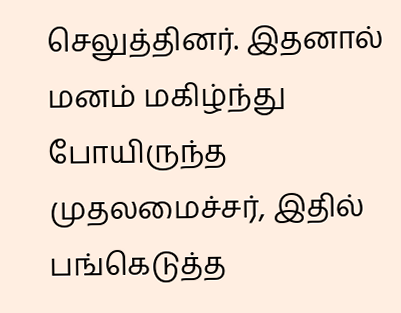செலுத்தினர். இதனால் மனம் மகிழ்ந்து போயிருந்த முதலமைச்சர், இதில் பங்கெடுத்த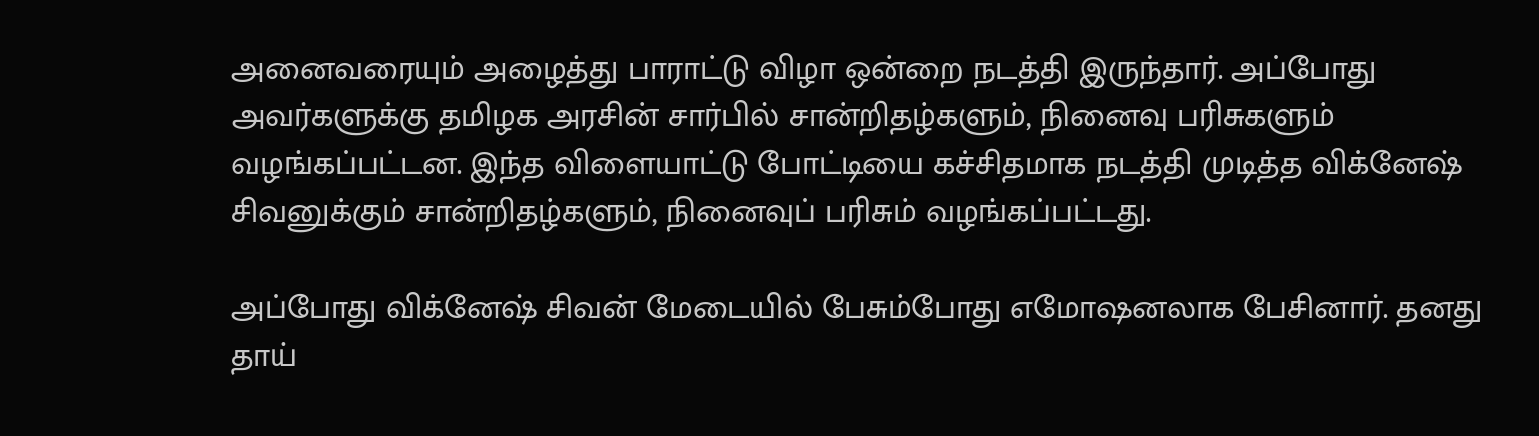அனைவரையும் அழைத்து பாராட்டு விழா ஒன்றை நடத்தி இருந்தார். அப்போது அவர்களுக்கு தமிழக அரசின் சார்பில் சான்றிதழ்களும், நினைவு பரிசுகளும் வழங்கப்பட்டன. இந்த விளையாட்டு போட்டியை கச்சிதமாக நடத்தி முடித்த விக்னேஷ் சிவனுக்கும் சான்றிதழ்களும், நினைவுப் பரிசும் வழங்கப்பட்டது.

அப்போது விக்னேஷ் சிவன் மேடையில் பேசும்போது எமோஷனலாக பேசினார். தனது தாய்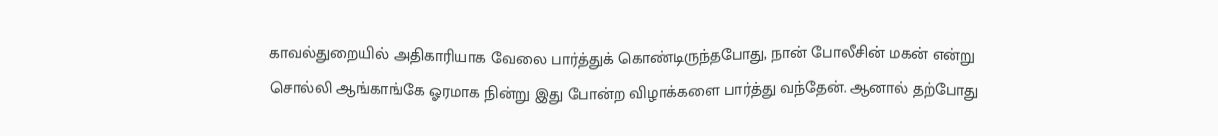காவல்துறையில் அதிகாரியாக வேலை பார்த்துக் கொண்டிருந்தபோது, நான் போலீசின் மகன் என்று சொல்லி ஆங்காங்கே ஓரமாக நின்று இது போன்ற விழாக்களை பார்த்து வந்தேன். ஆனால் தற்போது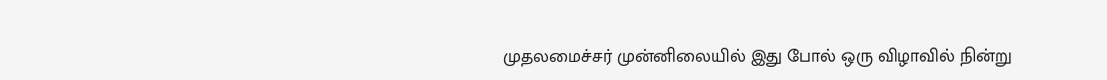முதலமைச்சர் முன்னிலையில் இது போல் ஒரு விழாவில் நின்று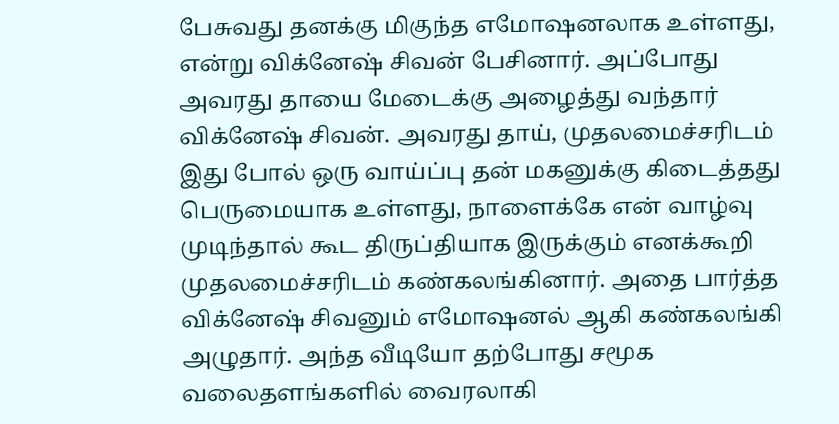பேசுவது தனக்கு மிகுந்த எமோஷனலாக உள்ளது, என்று விக்னேஷ் சிவன் பேசினார். அப்போது அவரது தாயை மேடைக்கு அழைத்து வந்தார் விக்னேஷ் சிவன். அவரது தாய், முதலமைச்சரிடம் இது போல் ஒரு வாய்ப்பு தன் மகனுக்கு கிடைத்தது பெருமையாக உள்ளது, நாளைக்கே என் வாழ்வு முடிந்தால் கூட திருப்தியாக இருக்கும் எனக்கூறி முதலமைச்சரிடம் கண்கலங்கினார். அதை பார்த்த விக்னேஷ் சிவனும் எமோஷனல் ஆகி கண்கலங்கி அழுதார். அந்த வீடியோ தற்போது சமூக வலைதளங்களில் வைரலாகி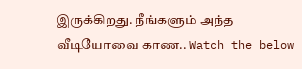இருக்கிறது. நீங்களும் அந்த வீடியோவை காண.. Watch the below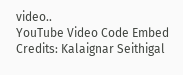video..
YouTube Video Code Embed Credits: Kalaignar Seithigal